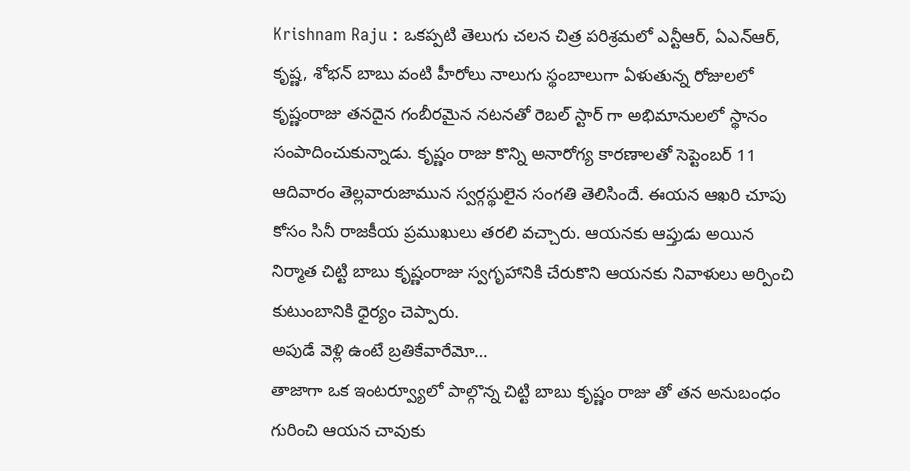Krishnam Raju : ఒకప్పటి తెలుగు చలన చిత్ర పరిశ్రమలో ఎన్టీఆర్, ఏఎన్ఆర్, కృష్ణ, శోభన్ బాబు వంటి హీరోలు నాలుగు స్థంబాలుగా ఏళుతున్న రోజులలో కృష్ణంరాజు తనదైన గంబీరమైన నటనతో రెబల్ స్టార్ గా అభిమానులలో స్థానం సంపాదించుకున్నాడు. కృష్ణం రాజు కొన్ని అనారోగ్య కారణాలతో సెప్టెంబర్ 11 ఆదివారం తెల్లవారుజామున స్వర్గస్థులైన సంగతి తెలిసిందే. ఈయన ఆఖరి చూపు కోసం సినీ రాజకీయ ప్రముఖులు తరలి వచ్చారు. ఆయనకు ఆప్తుడు అయిన నిర్మాత చిట్టి బాబు కృష్ణంరాజు స్వగృహానికి చేరుకొని ఆయనకు నివాళులు అర్పించి కుటుంబానికి ధైర్యం చెప్పారు.
అపుడే వెళ్లి ఉంటే బ్రతికేవారేమో…
తాజాగా ఒక ఇంటర్వ్యూలో పాల్గొన్న చిట్టి బాబు కృష్ణం రాజు తో తన అనుబంధం గురించి ఆయన చావుకు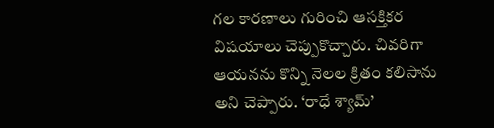గల కారణాలు గురించి ఆసక్తికర విషయాలు చెప్పుకొచ్చారు. చివరిగా ఆయనను కొన్ని నెలల క్రితం కలిసాను అని చెప్పారు. ‘రాధే శ్యామ్’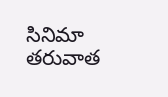సినిమా తరువాత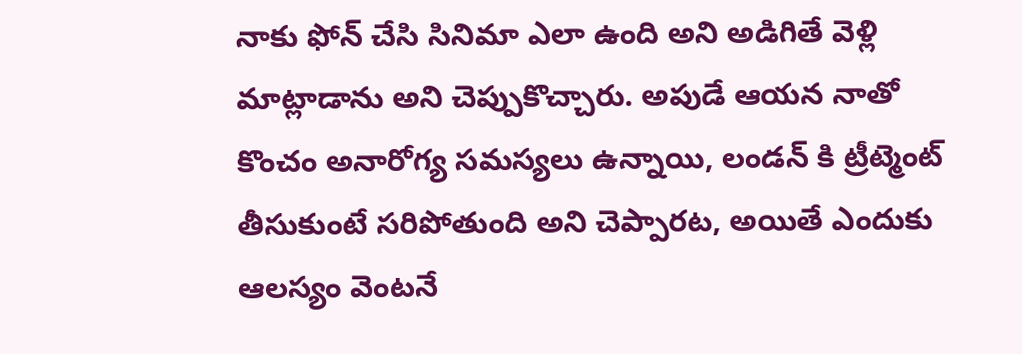నాకు ఫోన్ చేసి సినిమా ఎలా ఉంది అని అడిగితే వెళ్లి మాట్లాడాను అని చెప్పుకొచ్చారు. అపుడే ఆయన నాతో కొంచం అనారోగ్య సమస్యలు ఉన్నాయి, లండన్ కి ట్రీట్మెంట్ తీసుకుంటే సరిపోతుంది అని చెప్పారట, అయితే ఎందుకు ఆలస్యం వెంటనే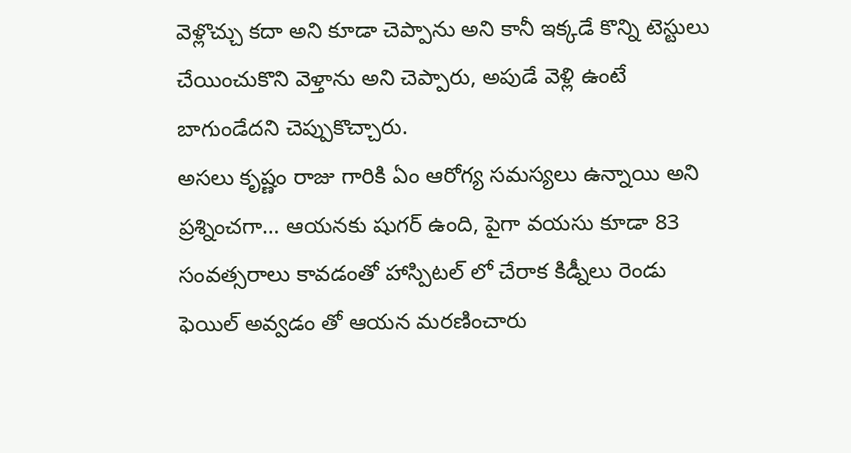వెళ్లొచ్చు కదా అని కూడా చెప్పాను అని కానీ ఇక్కడే కొన్ని టెస్టులు చేయించుకొని వెళ్తాను అని చెప్పారు, అపుడే వెళ్లి ఉంటే బాగుండేదని చెప్పుకొచ్చారు.
అసలు కృష్ణం రాజు గారికి ఏం ఆరోగ్య సమస్యలు ఉన్నాయి అని ప్రశ్నించగా… ఆయనకు షుగర్ ఉంది, పైగా వయసు కూడా 83 సంవత్సరాలు కావడంతో హాస్పిటల్ లో చేరాక కిడ్నీలు రెండు ఫెయిల్ అవ్వడం తో ఆయన మరణించారు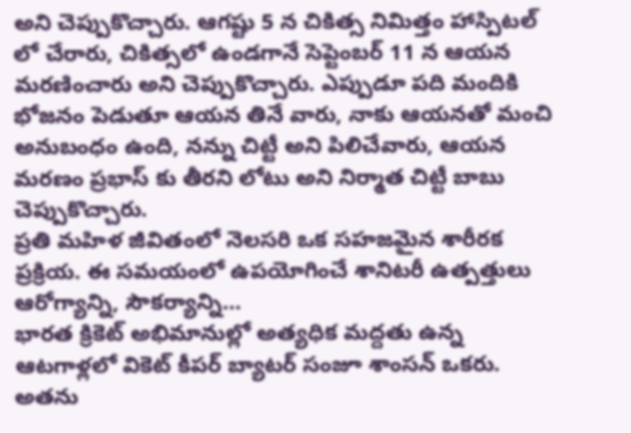అని చెప్పుకొచ్చారు. ఆగష్టు 5 న చికిత్స నిమిత్తం హాస్పిటల్ లో చేరారు, చికిత్సలో ఉండగానే సెప్టెంబర్ 11 న ఆయన మరణించారు అని చెప్పుకొచ్చారు. ఎప్పుడూ పది మందికి భోజనం పెడుతూ ఆయన తినే వారు, నాకు ఆయనతో మంచి అనుబంధం ఉంది, నన్ను చిట్టీ అని పిలిచేవారు, ఆయన మరణం ప్రభాస్ కు తీరని లోటు అని నిర్మాత చిట్టీ బాబు చెప్పుకొచ్చారు.
ప్రతి మహిళ జీవితంలో నెలసరి ఒక సహజమైన శారీరక ప్రక్రియ. ఈ సమయంలో ఉపయోగించే శానిటరీ ఉత్పత్తులు ఆరోగ్యాన్ని, సౌకర్యాన్ని…
భారత క్రికెట్ అభిమానుల్లో అత్యధిక మద్దతు ఉన్న ఆటగాళ్లలో వికెట్ కీపర్ బ్యాటర్ సంజూ శాంసన్ ఒకరు. అతను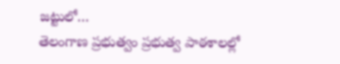జట్టులో…
తెలంగాణ ప్రభుత్వం ప్రభుత్వ పాఠశాలల్లో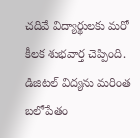చదివే విద్యార్థులకు మరో కీలక శుభవార్త చెప్పింది. డిజిటల్ విద్యను మరింత బలోపేతం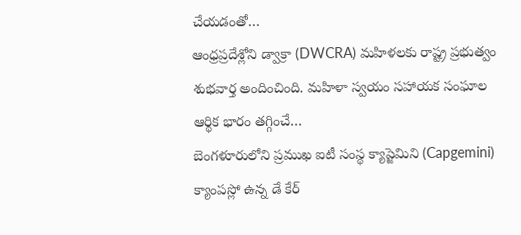చేయడంతో…
ఆంధ్రప్రదేశ్లోని డ్వాక్రా (DWCRA) మహిళలకు రాష్ట్ర ప్రభుత్వం శుభవార్త అందించింది. మహిళా స్వయం సహాయక సంఘాల ఆర్థిక భారం తగ్గించే…
బెంగళూరులోని ప్రముఖ ఐటీ సంస్థ క్యాప్జెమిని (Capgemini) క్యాంపస్లో ఉన్న డే కేర్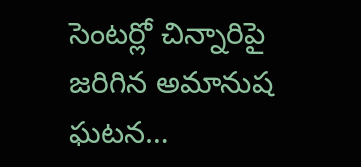సెంటర్లో చిన్నారిపై జరిగిన అమానుష ఘటన…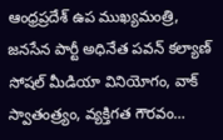ఆంధ్రప్రదేశ్ ఉప ముఖ్యమంత్రి, జనసేన పార్టీ అధినేత పవన్ కల్యాణ్ సోషల్ మీడియా వినియోగం, వాక్ స్వాతంత్ర్యం, వ్యక్తిగత గౌరవం…